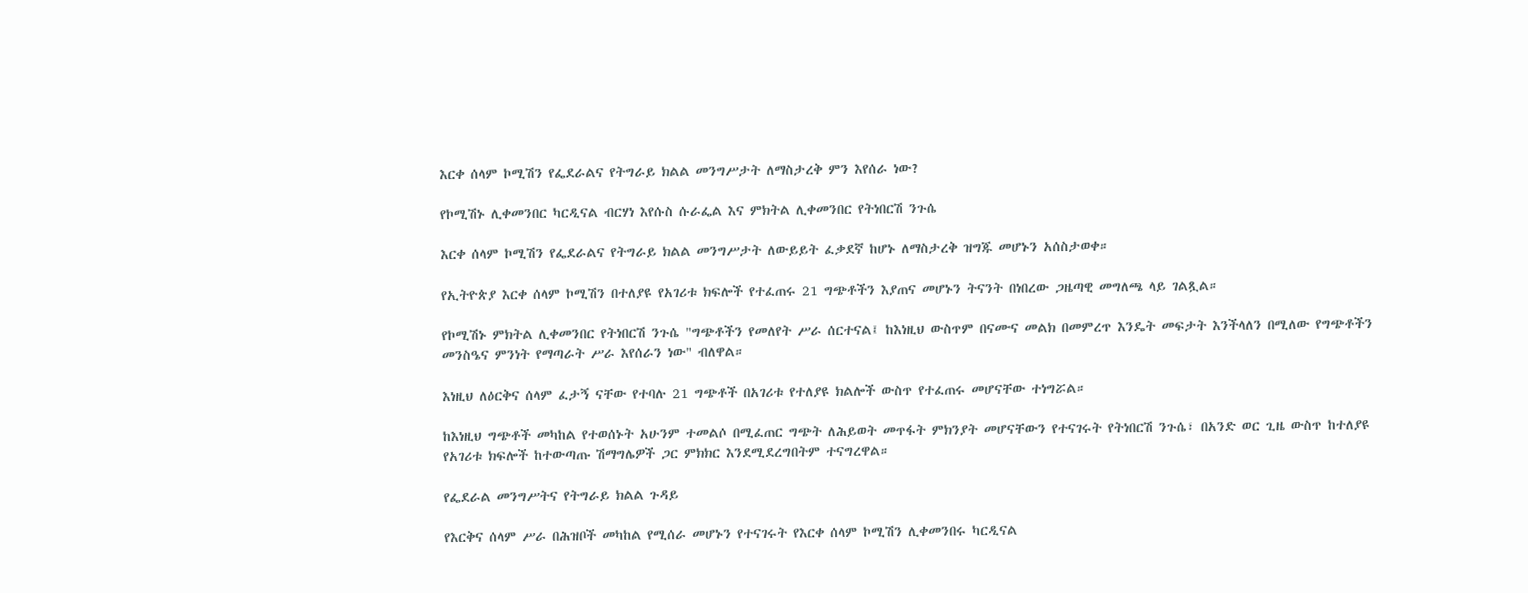እርቀ ሰላም ኮሚሽን የፌደራልና የትግራይ ክልል መንግሥታት ለማስታረቅ ምን እየሰራ ነው?

የኮሚሽኑ ሊቀመንበር ካርዲናል ብርሃነ እየሱስ ሱራፌል እና ምክትል ሊቀመንበር የትነበርሽ ንጉሴ

እርቀ ሰላም ኮሚሽን የፌደራልና የትግራይ ክልል መንግሥታት ለውይይት ፈቃደኛ ከሆኑ ለማስታረቅ ዝግጁ መሆኑን አሰስታወቀ።

የኢትዮጵያ እርቀ ሰላም ኮሚሽን በተለያዩ የአገሪቱ ክፍሎች የተፈጠሩ 21 ግጭቶችን እያጠና መሆኑን ትናንት በነበረው ጋዜጣዊ መግለጫ ላይ ገልጿል።

የኮሚሽኑ ምክትል ሊቀመንበር የትነበርሽ ንጉሴ "ግጭቶችን የመለየት ሥራ ሰርተናል፤ ከእነዚህ ውስጥም በናሙና መልክ በመምረጥ እንዴት መፍታት እንችላለን በሚለው የግጭቶችን መንስዔና ምንነት የማጣራት ሥራ እየሰራን ነው" ብለዋል።

እነዚህ ለዕርቅና ሰላም ፈታኝ ናቸው የተባሉ 21 ግጭቶች በአገሪቱ የተለያዩ ክልሎች ውስጥ የተፈጠሩ መሆናቸው ተነግሯል።

ከእነዚህ ግጭቶች መካከል የተወሰኑት አሁንም ተመልሶ በሚፈጠር ግጭት ለሕይወት መጥፋት ምክንያት መሆናቸውን የተናገሩት የትነበርሽ ንጉሴ፣ በአንድ ወር ጊዜ ውስጥ ከተለያዩ የአገሪቱ ክፍሎች ከተውጣጡ ሽማግሌዎች ጋር ምክክር እንደሚደረግበትም ተናግረዋል።

የፌደራል መንግሥትና የትግራይ ክልል ጉዳይ

የእርቅና ሰላም ሥራ በሕዝቦች መካከል የሚሰራ መሆኑን የተናገሩት የእርቀ ሰላም ኮሚሽን ሊቀመንበሩ ካርዲናል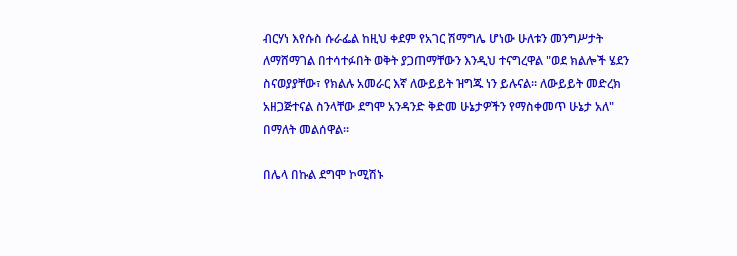ብርሃነ እየሱስ ሱራፌል ከዚህ ቀደም የአገር ሽማግሌ ሆነው ሁለቱን መንግሥታት ለማሸማገል በተሳተፉበት ወቅት ያጋጠማቸውን እንዲህ ተናግረዋል "ወደ ክልሎች ሄደን ስናወያያቸው፣ የክልሉ አመራር እኛ ለውይይት ዝግጁ ነን ይሉናል። ለውይይት መድረክ አዘጋጅተናል ስንላቸው ደግሞ አንዳንድ ቅድመ ሁኔታዎችን የማስቀመጥ ሁኔታ አለ" በማለት መልሰዋል።

በሌላ በኩል ደግሞ ኮሚሽኑ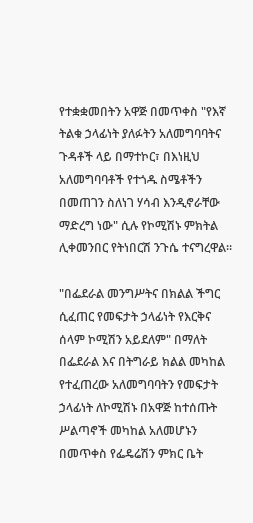የተቋቋመበትን አዋጅ በመጥቀስ "የእኛ ትልቁ ኃላፊነት ያለፉትን አለመግባባትና ጉዳቶች ላይ በማተኮር፣ በእነዚህ አለመግባባቶች የተጎዱ ስሜቶችን በመጠገን ስለነገ ሃሳብ እንዲኖራቸው ማድረግ ነው" ሲሉ የኮሚሽኑ ምክትል ሊቀመንበር የትነበርሽ ንጉሴ ተናግረዋል።

"በፌደራል መንግሥትና በክልል ችግር ሲፈጠር የመፍታት ኃላፊነት የእርቅና ሰላም ኮሚሽን አይደለም" በማለት በፌደራል እና በትግራይ ክልል መካከል የተፈጠረው አለመግባባትን የመፍታት ኃላፊነት ለኮሚሽኑ በአዋጅ ከተሰጡት ሥልጣኖች መካከል አለመሆኑን በመጥቀስ የፌዴሬሽን ምክር ቤት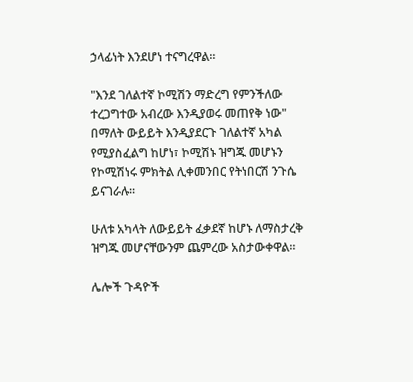ኃላፊነት እንደሆነ ተናግረዋል።

"እንደ ገለልተኛ ኮሚሽን ማድረግ የምንችለው ተረጋግተው አብረው እንዲያወሩ መጠየቅ ነው" በማለት ውይይት እንዲያደርጉ ገለልተኛ አካል የሚያስፈልግ ከሆነ፣ ኮሚሽኑ ዝግጁ መሆኑን የኮሚሽነሩ ምክትል ሊቀመንበር የትነበርሽ ንጉሴ ይናገራሉ።

ሁለቱ አካላት ለውይይት ፈቃደኛ ከሆኑ ለማስታረቅ ዝግጁ መሆናቸውንም ጨምረው አስታውቀዋል።

ሌሎች ጉዳዮች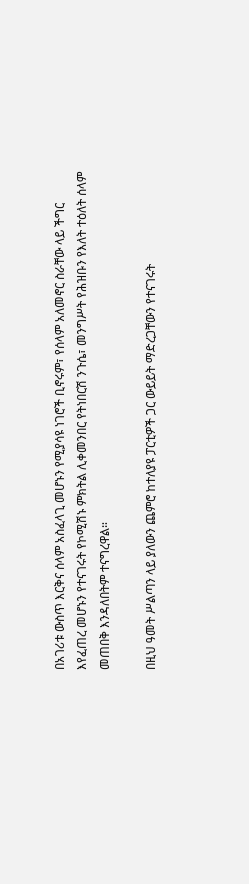በአገሪቱ ውስጥ እርቅና ሰላም አስፈላጊ መሆኑን የሚያሳዩ ነገሮች ቢኖሩም፣ የሰላም አለመኖር ስራቸው ላይ ችግር እየፈጠረ መሆኑን የተናገሩት የኮሚሽኑ ምክትል ሊቀመንበር የትነበርሽ ንጉሴ፣ መንግሥት የሕዝቡን የእለት ተዕለት ሰላም መጠበቅ እንዳለበትም ተናግረዋል።

በዚህ ዓመት ሥልጣን ላይ ያለውን ጨምሮ ከተለያዩ ፓርቲዎች ጋር ውይይት ማድረጋቸውን የተናገሩት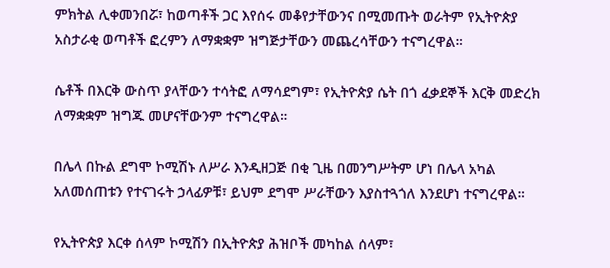ምክትል ሊቀመንበሯ፣ ከወጣቶች ጋር እየሰሩ መቆየታቸውንና በሚመጡት ወራትም የኢትዮጵያ አስታራቂ ወጣቶች ፎረምን ለማቋቋም ዝግጅታቸውን መጨረሳቸውን ተናግረዋል።

ሴቶች በእርቅ ውስጥ ያላቸውን ተሳትፎ ለማሳደግም፣ የኢትዮጵያ ሴት በጎ ፈቃደኞች እርቅ መድረክ ለማቋቋም ዝግጁ መሆናቸውንም ተናግረዋል።

በሌላ በኩል ደግሞ ኮሚሽኑ ለሥራ እንዲዘጋጅ በቂ ጊዜ በመንግሥትም ሆነ በሌላ አካል አለመሰጠቱን የተናገሩት ኃላፊዎቹ፣ ይህም ደግሞ ሥራቸውን እያስተጓጎለ እንደሆነ ተናግረዋል።

የኢትዮጵያ እርቀ ሰላም ኮሚሽን በኢትዮጵያ ሕዝቦች መካከል ሰላም፣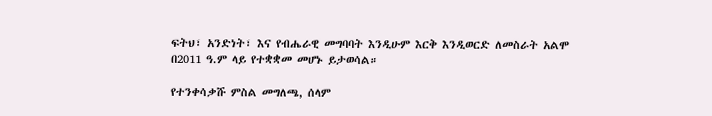ፍትህ፣ አንድነት፣ እና የብሔራዊ መግባባት እንዲሁም እርቅ እንዲወርድ ለመስራት አልሞ በ2011 ዓ.ም ላይ የተቋቋመ መሆኑ ይታወሳል።

የተንቀሳቃሹ ምስል መግለጫ, ሰላም